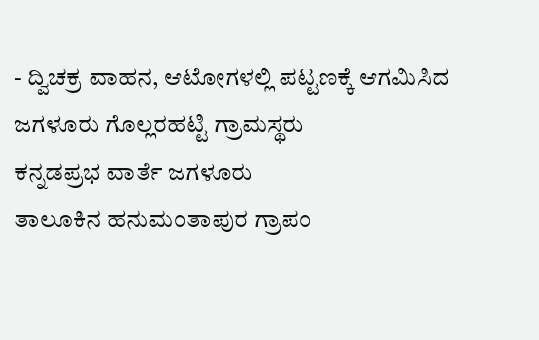- ದ್ವಿಚಕ್ರ ವಾಹನ, ಆಟೋಗಳಲ್ಲಿ ಪಟ್ಟಣಕ್ಕೆ ಆಗಮಿಸಿದ ಜಗಳೂರು ಗೊಲ್ಲರಹಟ್ಟಿ ಗ್ರಾಮಸ್ಥರು
ಕನ್ನಡಪ್ರಭ ವಾರ್ತೆ ಜಗಳೂರು
ತಾಲೂಕಿನ ಹನುಮಂತಾಪುರ ಗ್ರಾಪಂ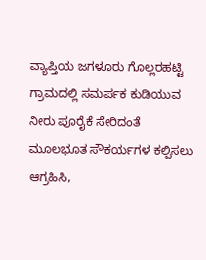ವ್ಯಾಪ್ತಿಯ ಜಗಳೂರು ಗೊಲ್ಲರಹಟ್ಟಿ ಗ್ರಾಮದಲ್ಲಿ ಸಮರ್ಪಕ ಕುಡಿಯುವ ನೀರು ಪೂರೈಕೆ ಸೇರಿದಂತೆ ಮೂಲಭೂತ ಸೌಕರ್ಯಗಳ ಕಲ್ಪಿಸಲು ಆಗ್ರಹಿಸಿ,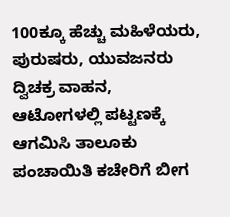100ಕ್ಕೂ ಹೆಚ್ಚು ಮಹಿಳೆಯರು, ಪುರುಷರು, ಯುವಜನರು ದ್ವಿಚಕ್ರ ವಾಹನ, ಆಟೋಗಳಲ್ಲಿ ಪಟ್ಟಣಕ್ಕೆ ಆಗಮಿಸಿ ತಾಲೂಕು ಪಂಚಾಯಿತಿ ಕಚೇರಿಗೆ ಬೀಗ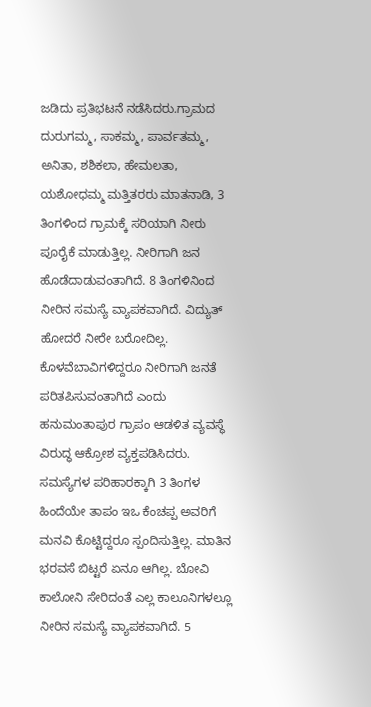ಜಡಿದು ಪ್ರತಿಭಟನೆ ನಡೆಸಿದರು.ಗ್ರಾಮದ ದುರುಗಮ್ಮ, ಸಾಕಮ್ಮ, ಪಾರ್ವತಮ್ಮ, ಅನಿತಾ, ಶಶಿಕಲಾ, ಹೇಮಲತಾ, ಯಶೋಧಮ್ಮ ಮತ್ತಿತರರು ಮಾತನಾಡಿ, 3 ತಿಂಗಳಿಂದ ಗ್ರಾಮಕ್ಕೆ ಸರಿಯಾಗಿ ನೀರು ಪೂರೈಕೆ ಮಾಡುತ್ತಿಲ್ಲ. ನೀರಿಗಾಗಿ ಜನ ಹೊಡೆದಾಡುವಂತಾಗಿದೆ. 8 ತಿಂಗಳಿನಿಂದ ನೀರಿನ ಸಮಸ್ಯೆ ವ್ಯಾಪಕವಾಗಿದೆ. ವಿದ್ಯುತ್ ಹೋದರೆ ನೀರೇ ಬರೋದಿಲ್ಲ. ಕೊಳವೆಬಾವಿಗಳಿದ್ದರೂ ನೀರಿಗಾಗಿ ಜನತೆ ಪರಿತಪಿಸುವಂತಾಗಿದೆ ಎಂದು ಹನುಮಂತಾಪುರ ಗ್ರಾಪಂ ಆಡಳಿತ ವ್ಯವಸ್ಥೆ ವಿರುದ್ಧ ಆಕ್ರೋಶ ವ್ಯಕ್ತಪಡಿಸಿದರು.
ಸಮಸ್ಯೆಗಳ ಪರಿಹಾರಕ್ಕಾಗಿ 3 ತಿಂಗಳ ಹಿಂದೆಯೇ ತಾಪಂ ಇಒ ಕೆಂಚಪ್ಪ ಅವರಿಗೆ ಮನವಿ ಕೊಟ್ಟಿದ್ದರೂ ಸ್ಪಂದಿಸುತ್ತಿಲ್ಲ. ಮಾತಿನ ಭರವಸೆ ಬಿಟ್ಟರೆ ಏನೂ ಆಗಿಲ್ಲ. ಬೋವಿ ಕಾಲೋನಿ ಸೇರಿದಂತೆ ಎಲ್ಲ ಕಾಲೂನಿಗಳಲ್ಲೂ ನೀರಿನ ಸಮಸ್ಯೆ ವ್ಯಾಪಕವಾಗಿದೆ. 5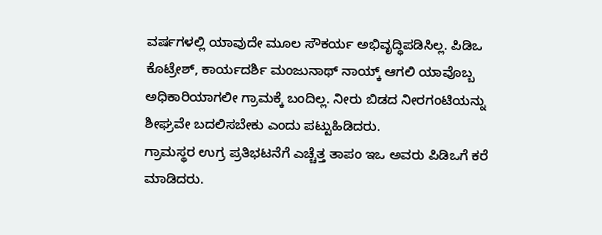ವರ್ಷಗಳಲ್ಲಿ ಯಾವುದೇ ಮೂಲ ಸೌಕರ್ಯ ಅಭಿವೃದ್ಧಿಪಡಿಸಿಲ್ಲ. ಪಿಡಿಒ ಕೊಟ್ರೇಶ್, ಕಾರ್ಯದರ್ಶಿ ಮಂಜುನಾಥ್ ನಾಯ್ಕ್ ಆಗಲಿ ಯಾವೊಬ್ಬ ಅಧಿಕಾರಿಯಾಗಲೀ ಗ್ರಾಮಕ್ಕೆ ಬಂದಿಲ್ಲ. ನೀರು ಬಿಡದ ನೀರಗಂಟಿಯನ್ನು ಶೀಘ್ರವೇ ಬದಲಿಸಬೇಕು ಎಂದು ಪಟ್ಟುಹಿಡಿದರು.
ಗ್ರಾಮಸ್ಥರ ಉಗ್ರ ಪ್ರತಿಭಟನೆಗೆ ಎಚ್ಚೆತ್ತ ತಾಪಂ ಇಒ ಅವರು ಪಿಡಿಒಗೆ ಕರೆ ಮಾಡಿದರು.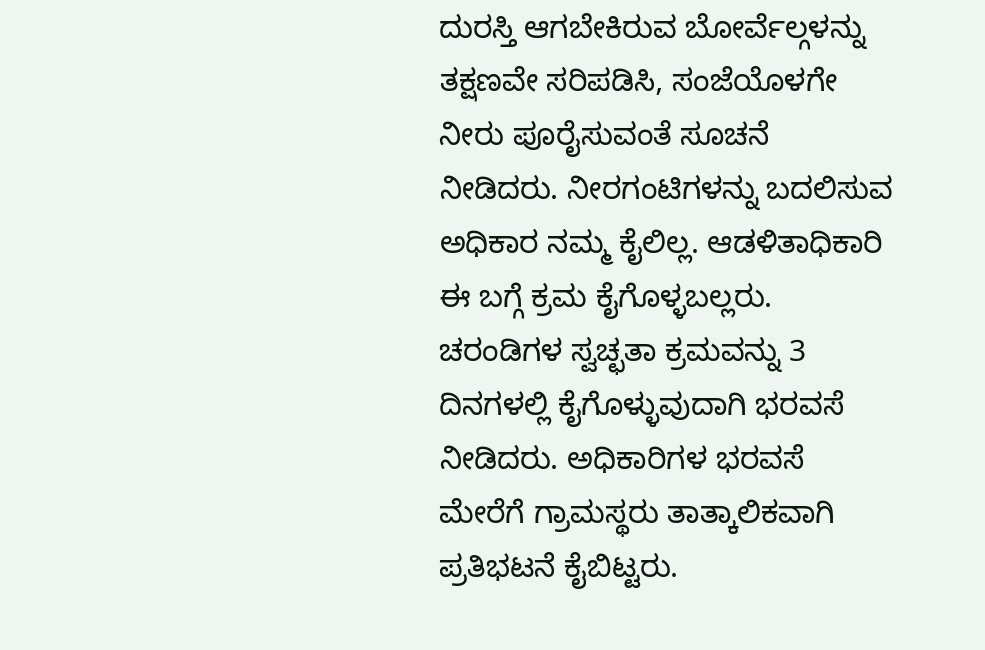ದುರಸ್ತಿ ಆಗಬೇಕಿರುವ ಬೋರ್ವೆಲ್ಗಳನ್ನು ತಕ್ಷಣವೇ ಸರಿಪಡಿಸಿ, ಸಂಜೆಯೊಳಗೇ ನೀರು ಪೂರೈಸುವಂತೆ ಸೂಚನೆ ನೀಡಿದರು. ನೀರಗಂಟಿಗಳನ್ನು ಬದಲಿಸುವ ಅಧಿಕಾರ ನಮ್ಮ ಕೈಲಿಲ್ಲ. ಆಡಳಿತಾಧಿಕಾರಿ ಈ ಬಗ್ಗೆ ಕ್ರಮ ಕೈಗೊಳ್ಳಬಲ್ಲರು. ಚರಂಡಿಗಳ ಸ್ವಚ್ಛತಾ ಕ್ರಮವನ್ನು 3 ದಿನಗಳಲ್ಲಿ ಕೈಗೊಳ್ಳುವುದಾಗಿ ಭರವಸೆ ನೀಡಿದರು. ಅಧಿಕಾರಿಗಳ ಭರವಸೆ ಮೇರೆಗೆ ಗ್ರಾಮಸ್ಥರು ತಾತ್ಕಾಲಿಕವಾಗಿ ಪ್ರತಿಭಟನೆ ಕೈಬಿಟ್ಟರು.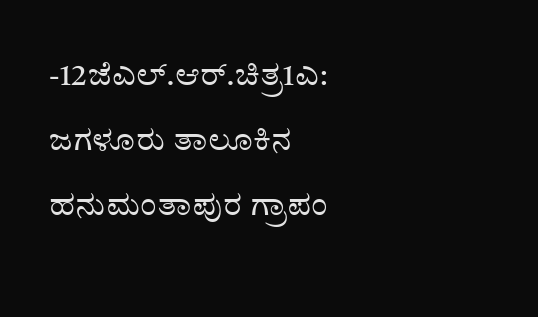-12ಜೆಎಲ್.ಆರ್.ಚಿತ್ರ1ಎ: ಜಗಳೂರು ತಾಲೂಕಿನ ಹನುಮಂತಾಪುರ ಗ್ರಾಪಂ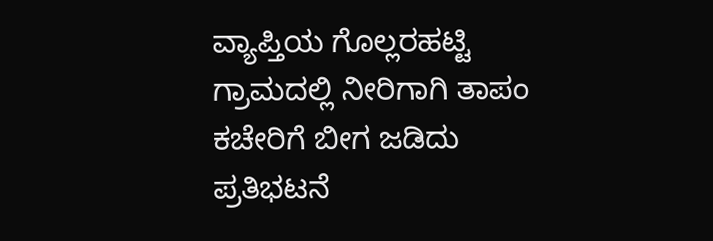ವ್ಯಾಪ್ತಿಯ ಗೊಲ್ಲರಹಟ್ಟಿ ಗ್ರಾಮದಲ್ಲಿ ನೀರಿಗಾಗಿ ತಾಪಂ ಕಚೇರಿಗೆ ಬೀಗ ಜಡಿದು ಪ್ರತಿಭಟನೆ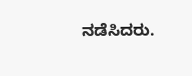ನಡೆಸಿದರು.